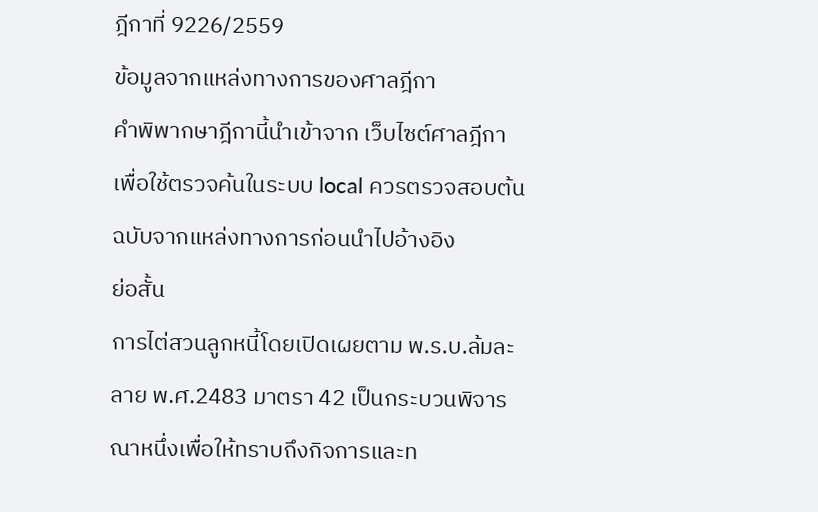ฎีกาที่ 9226/2559
ข้อมูลจากแหล่งทางการของศาลฎีกา
คำพิพากษาฎีกานี้นำเข้าจาก เว็บไซต์ศาลฎีกา เพื่อใช้ตรวจค้นในระบบ local ควรตรวจสอบต้นฉบับจากแหล่งทางการก่อนนำไปอ้างอิง
ย่อสั้น
การไต่สวนลูกหนี้โดยเปิดเผยตาม พ.ร.บ.ล้มละลาย พ.ศ.2483 มาตรา 42 เป็นกระบวนพิจารณาหนึ่งเพื่อให้ทราบถึงกิจการและท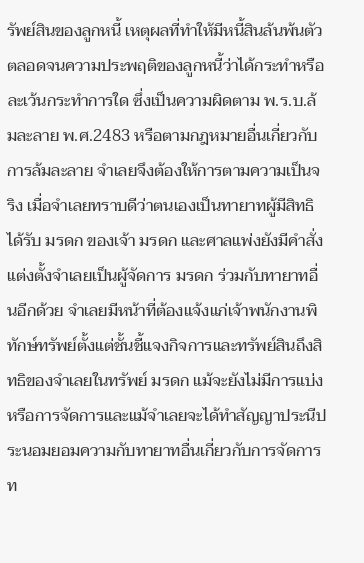รัพย์สินของลูกหนี้ เหตุผลที่ทำให้มีหนี้สินล้นพ้นตัว ตลอดจนความประพฤติของลูกหนี้ว่าได้กระทำหรือละเว้นกระทำการใด ซึ่งเป็นความผิดตาม พ.ร.บ.ล้มละลาย พ.ศ.2483 หรือตามกฎหมายอื่นเกี่ยวกับการล้มละลาย จำเลยจึงต้องให้การตามความเป็นจริง เมื่อจำเลยทราบดีว่าตนเองเป็นทายาทผู้มีสิทธิได้รับ มรดก ของเจ้า มรดก และศาลแพ่งยังมีคำสั่งแต่งตั้งจำเลยเป็นผู้จัดการ มรดก ร่วมกับทายาทอื่นอีกด้วย จำเลยมีหน้าที่ต้องแจ้งแก่เจ้าพนักงานพิทักษ์ทรัพย์ตั้งแต่ชั้นชี้แจงกิจการและทรัพย์สินถึงสิทธิของจำเลยในทรัพย์ มรดก แม้จะยังไม่มีการแบ่งหรือการจัดการและแม้จำเลยจะได้ทำสัญญาประนีประนอมยอมความกับทายาทอื่นเกี่ยวกับการจัดการท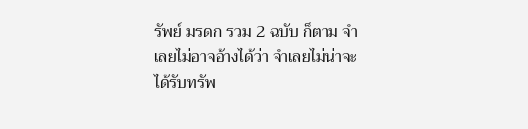รัพย์ มรดก รวม 2 ฉบับ ก็ตาม จำเลยไม่อาจอ้างได้ว่า จำเลยไม่น่าจะได้รับทรัพ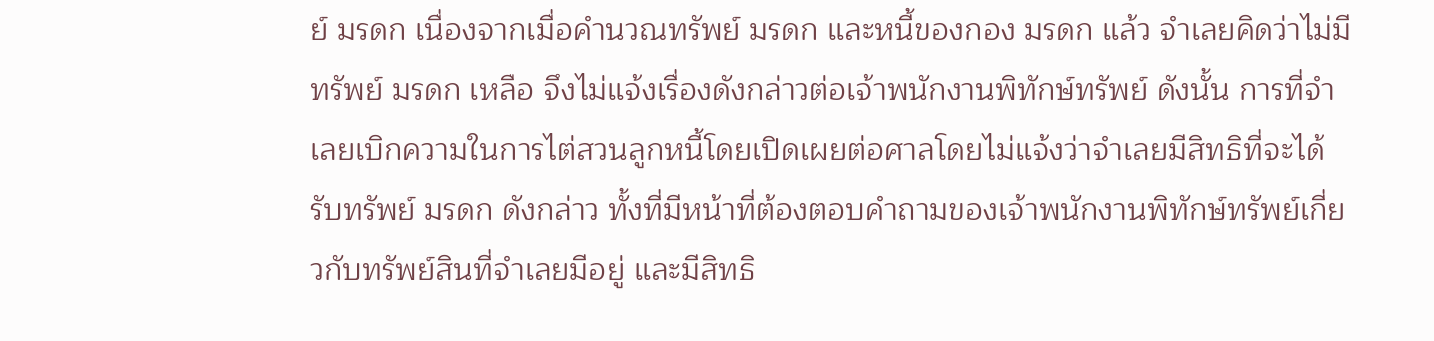ย์ มรดก เนื่องจากเมื่อคำนวณทรัพย์ มรดก และหนี้ของกอง มรดก แล้ว จำเลยคิดว่าไม่มีทรัพย์ มรดก เหลือ จึงไม่แจ้งเรื่องดังกล่าวต่อเจ้าพนักงานพิทักษ์ทรัพย์ ดังนั้น การที่จำเลยเบิกความในการไต่สวนลูกหนี้โดยเปิดเผยต่อศาลโดยไม่แจ้งว่าจำเลยมีสิทธิที่จะได้รับทรัพย์ มรดก ดังกล่าว ทั้งที่มีหน้าที่ต้องตอบคำถามของเจ้าพนักงานพิทักษ์ทรัพย์เกี่ยวกับทรัพย์สินที่จำเลยมีอยู่ และมีสิทธิ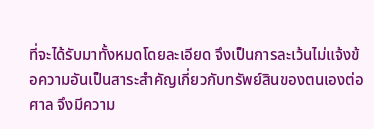ที่จะได้รับมาทั้งหมดโดยละเอียด จึงเป็นการละเว้นไม่แจ้งข้อความอันเป็นสาระสำคัญเกี่ยวกับทรัพย์สินของตนเองต่อศาล จึงมีความ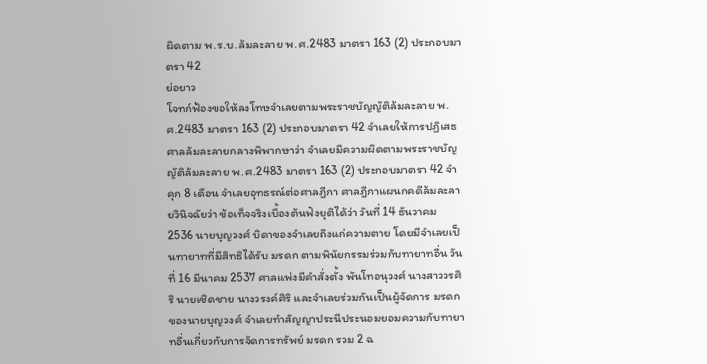ผิดตาม พ.ร.บ.ล้มละลาย พ.ศ.2483 มาตรา 163 (2) ประกอบมาตรา 42
ย่อยาว
โจทก์ฟ้องขอให้ลงโทษจำเลยตามพระราชบัญญัติล้มละลาย พ.ศ.2483 มาตรา 163 (2) ประกอบมาตรา 42 จำเลยให้การปฏิเสธ ศาลล้มละลายกลางพิพากษาว่า จำเลยมีความผิดตามพระราชบัญญัติล้มละลาย พ.ศ.2483 มาตรา 163 (2) ประกอบมาตรา 42 จำคุก 8 เดือน จำเลยอุทธรณ์ต่อศาลฎีกา ศาลฎีกาแผนกคดีล้มละลายวินิจฉัยว่า ข้อเท็จจริงเบื้องต้นฟังยุติได้ว่า วันที่ 14 ธันวาคม 2536 นายบุญวงศ์ บิดาของจำเลยถึงแก่ความตาย โดยมีจำเลยเป็นทายาทที่มีสิทธิได้รับ มรดก ตามพินัยกรรมร่วมกับทายาทอื่น วันที่ 16 มีนาคม 2537 ศาลแพ่งมีคำสั่งตั้ง พันโทอนุวงศ์ นางสาววรศิริ นายเชิดชาย นางวรงค์ศิริ และจำเลยร่วมกันเป็นผู้จัดการ มรดก ของนายบุญวงศ์ จำเลยทำสัญญาประนีประนอมยอมความกับทายาทอื่นเกี่ยวกับการจัดการทรัพย์ มรดก รวม 2 ฉ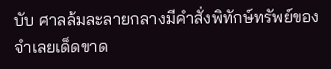บับ ศาลล้มละลายกลางมีคำสั่งพิทักษ์ทรัพย์ของจำเลยเด็ดขาด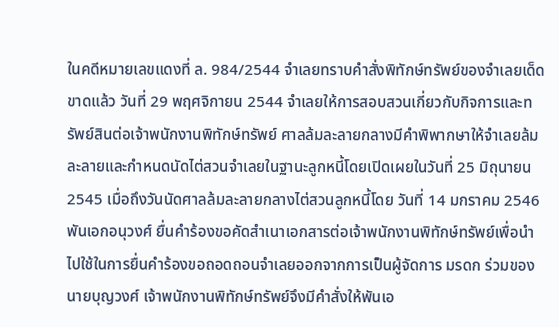ในคดีหมายเลขแดงที่ ล. 984/2544 จำเลยทราบคำสั่งพิทักษ์ทรัพย์ของจำเลยเด็ดขาดแล้ว วันที่ 29 พฤศจิกายน 2544 จำเลยให้การสอบสวนเกี่ยวกับกิจการและทรัพย์สินต่อเจ้าพนักงานพิทักษ์ทรัพย์ ศาลล้มละลายกลางมีคำพิพากษาให้จำเลยล้มละลายและกำหนดนัดไต่สวนจำเลยในฐานะลูกหนี้โดยเปิดเผยในวันที่ 25 มิถุนายน 2545 เมื่อถึงวันนัดศาลล้มละลายกลางไต่สวนลูกหนี้โดย วันที่ 14 มกราคม 2546 พันเอกอนุวงศ์ ยื่นคำร้องขอคัดสำเนาเอกสารต่อเจ้าพนักงานพิทักษ์ทรัพย์เพื่อนำไปใช้ในการยื่นคำร้องขอถอดถอนจำเลยออกจากการเป็นผู้จัดการ มรดก ร่วมของนายบุญวงศ์ เจ้าพนักงานพิทักษ์ทรัพย์จึงมีคำสั่งให้พันเอ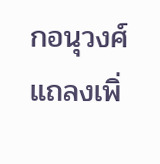กอนุวงศ์แถลงเพิ่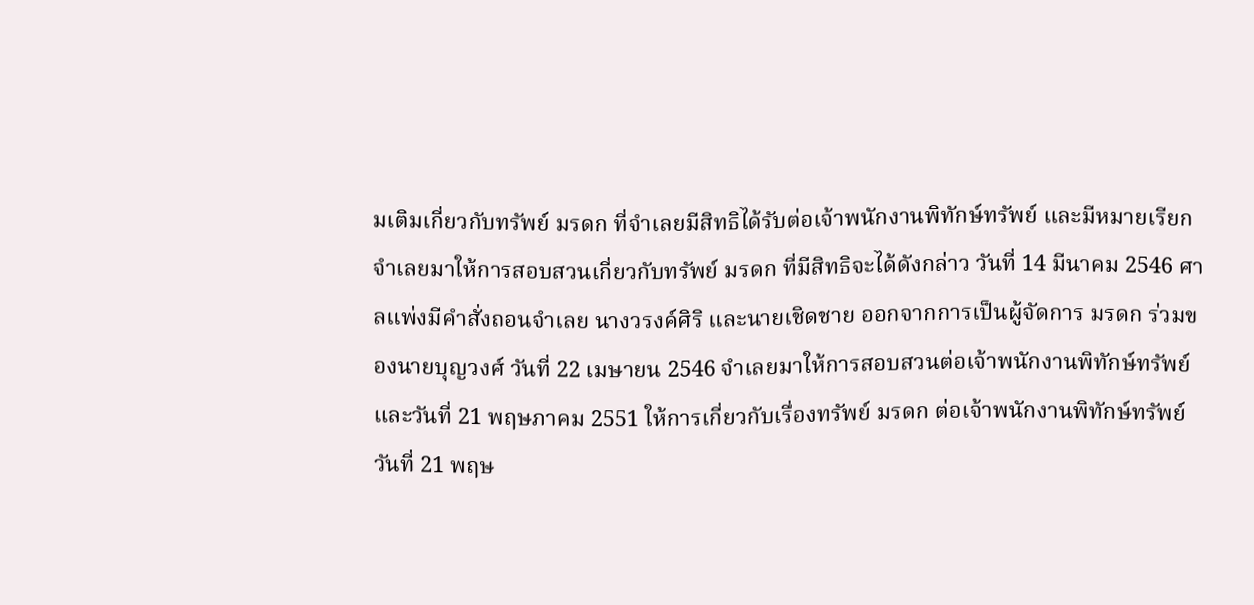มเติมเกี่ยวกับทรัพย์ มรดก ที่จำเลยมีสิทธิได้รับต่อเจ้าพนักงานพิทักษ์ทรัพย์ และมีหมายเรียกจำเลยมาให้การสอบสวนเกี่ยวกับทรัพย์ มรดก ที่มีสิทธิจะได้ดังกล่าว วันที่ 14 มีนาคม 2546 ศาลแพ่งมีคำสั่งถอนจำเลย นางวรงค์ศิริ และนายเชิดชาย ออกจากการเป็นผู้จัดการ มรดก ร่วมของนายบุญวงศ์ วันที่ 22 เมษายน 2546 จำเลยมาให้การสอบสวนต่อเจ้าพนักงานพิทักษ์ทรัพย์ และวันที่ 21 พฤษภาคม 2551 ให้การเกี่ยวกับเรื่องทรัพย์ มรดก ต่อเจ้าพนักงานพิทักษ์ทรัพย์ วันที่ 21 พฤษ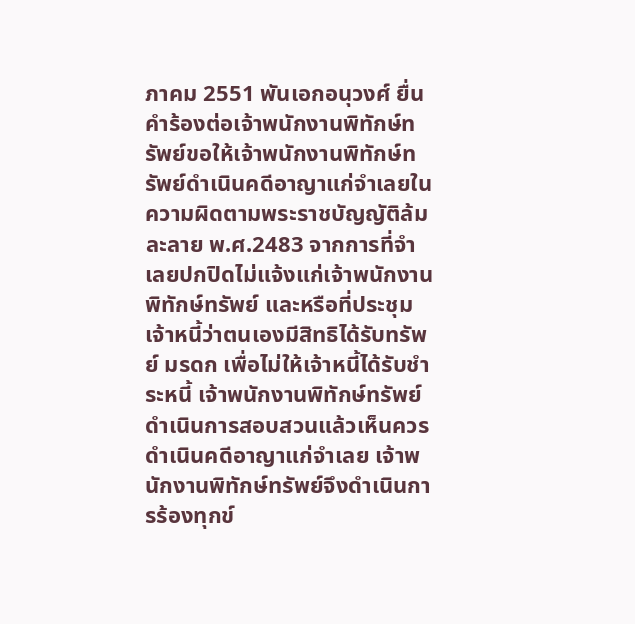ภาคม 2551 พันเอกอนุวงศ์ ยื่นคำร้องต่อเจ้าพนักงานพิทักษ์ทรัพย์ขอให้เจ้าพนักงานพิทักษ์ทรัพย์ดำเนินคดีอาญาแก่จำเลยในความผิดตามพระราชบัญญัติล้มละลาย พ.ศ.2483 จากการที่จำเลยปกปิดไม่แจ้งแก่เจ้าพนักงานพิทักษ์ทรัพย์ และหรือที่ประชุมเจ้าหนี้ว่าตนเองมีสิทธิได้รับทรัพย์ มรดก เพื่อไม่ให้เจ้าหนี้ได้รับชำระหนี้ เจ้าพนักงานพิทักษ์ทรัพย์ดำเนินการสอบสวนแล้วเห็นควรดำเนินคดีอาญาแก่จำเลย เจ้าพนักงานพิทักษ์ทรัพย์จึงดำเนินการร้องทุกข์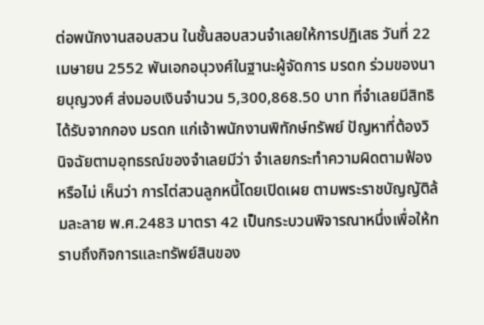ต่อพนักงานสอบสวน ในชั้นสอบสวนจำเลยให้การปฏิเสธ วันที่ 22 เมษายน 2552 พันเอกอนุวงศ์ในฐานะผู้จัดการ มรดก ร่วมของนายบุญวงศ์ ส่งมอบเงินจำนวน 5,300,868.50 บาท ที่จำเลยมีสิทธิได้รับจากกอง มรดก แก่เจ้าพนักงานพิทักษ์ทรัพย์ ปัญหาที่ต้องวินิจฉัยตามอุทธรณ์ของจำเลยมีว่า จำเลยกระทำความผิดตามฟ้องหรือไม่ เห็นว่า การไต่สวนลูกหนี้โดยเปิดเผย ตามพระราชบัญญัติล้มละลาย พ.ศ.2483 มาตรา 42 เป็นกระบวนพิจารณาหนึ่งเพื่อให้ทราบถึงกิจการและทรัพย์สินของ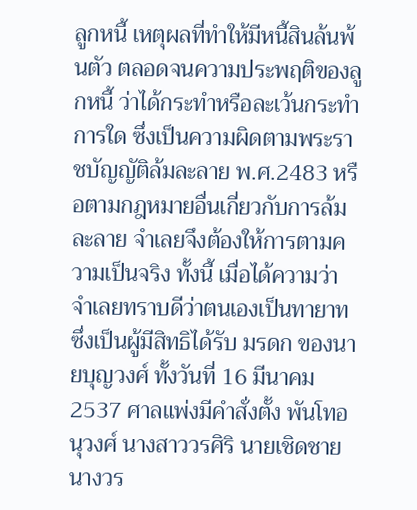ลูกหนี้ เหตุผลที่ทำให้มีหนี้สินล้นพ้นตัว ตลอดจนความประพฤติของลูกหนี้ ว่าได้กระทำหรือละเว้นกระทำการใด ซึ่งเป็นความผิดตามพระราชบัญญัติล้มละลาย พ.ศ.2483 หรือตามกฎหมายอื่นเกี่ยวกับการล้มละลาย จำเลยจึงต้องให้การตามความเป็นจริง ทั้งนี้ เมื่อได้ความว่า จำเลยทราบดีว่าตนเองเป็นทายาทซึ่งเป็นผู้มีสิทธิได้รับ มรดก ของนายบุญวงศ์ ทั้งวันที่ 16 มีนาคม 2537 ศาลแพ่งมีคำสั่งตั้ง พันโทอนุวงศ์ นางสาววรศิริ นายเชิดชาย นางวร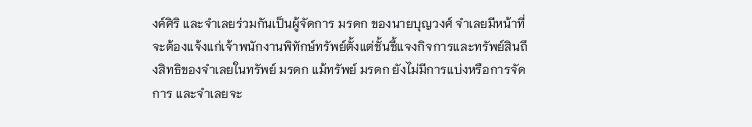งค์ศิริ และจำเลยร่วมกันเป็นผู้จัดการ มรดก ของนายบุญวงศ์ จำเลยมีหน้าที่จะต้องแจ้งแก่เจ้าพนักงานพิทักษ์ทรัพย์ตั้งแต่ชั้นชี้แจงกิจการและทรัพย์สินถึงสิทธิของจำเลยในทรัพย์ มรดก แม้ทรัพย์ มรดก ยังไม่มีการแบ่งหรือการจัดการ และจำเลยจะ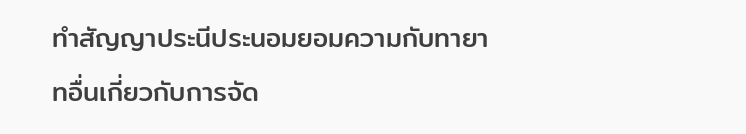ทำสัญญาประนีประนอมยอมความกับทายาทอื่นเกี่ยวกับการจัด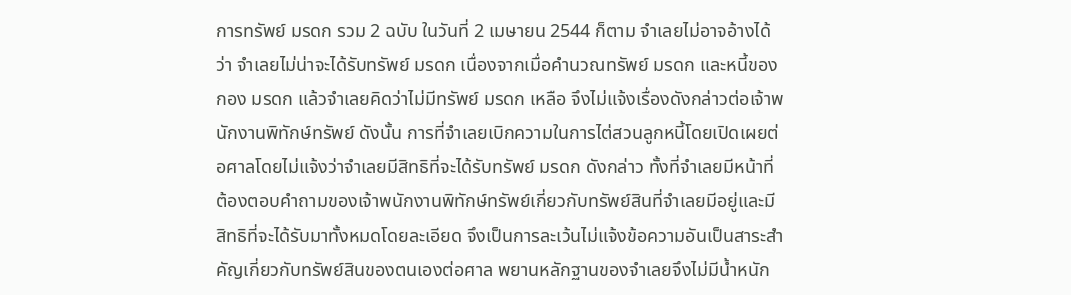การทรัพย์ มรดก รวม 2 ฉบับ ในวันที่ 2 เมษายน 2544 ก็ตาม จำเลยไม่อาจอ้างได้ว่า จำเลยไม่น่าจะได้รับทรัพย์ มรดก เนื่องจากเมื่อคำนวณทรัพย์ มรดก และหนี้ของกอง มรดก แล้วจำเลยคิดว่าไม่มีทรัพย์ มรดก เหลือ จึงไม่แจ้งเรื่องดังกล่าวต่อเจ้าพนักงานพิทักษ์ทรัพย์ ดังนั้น การที่จำเลยเบิกความในการไต่สวนลูกหนี้โดยเปิดเผยต่อศาลโดยไม่แจ้งว่าจำเลยมีสิทธิที่จะได้รับทรัพย์ มรดก ดังกล่าว ทั้งที่จำเลยมีหน้าที่ต้องตอบคำถามของเจ้าพนักงานพิทักษ์ทรัพย์เกี่ยวกับทรัพย์สินที่จำเลยมีอยู่และมีสิทธิที่จะได้รับมาทั้งหมดโดยละเอียด จึงเป็นการละเว้นไม่แจ้งข้อความอันเป็นสาระสำคัญเกี่ยวกับทรัพย์สินของตนเองต่อศาล พยานหลักฐานของจำเลยจึงไม่มีน้ำหนัก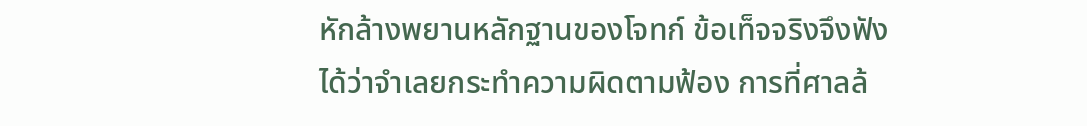หักล้างพยานหลักฐานของโจทก์ ข้อเท็จจริงจึงฟังได้ว่าจำเลยกระทำความผิดตามฟ้อง การที่ศาลล้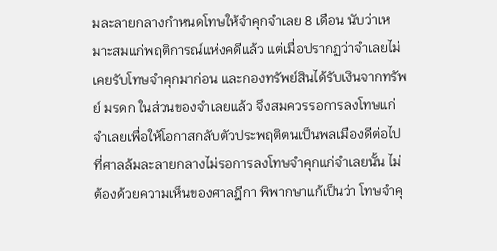มละลายกลางกำหนดโทษให้จำคุกจำเลย 8 เดือน นับว่าเหมาะสมแก่พฤติการณ์แห่งคดีแล้ว แต่เมื่อปรากฏว่าจำเลยไม่เคยรับโทษจำคุกมาก่อน และกองทรัพย์สินได้รับเงินจากทรัพย์ มรดก ในส่วนของจำเลยแล้ว จึงสมควรรอการลงโทษแก่จำเลยเพื่อให้โอกาสกลับตัวประพฤติตนเป็นพลเมืองดีต่อไป ที่ศาลล้มละลายกลางไม่รอการลงโทษจำคุกแก่จำเลยนั้น ไม่ต้องด้วยความเห็นของศาลฎีกา พิพากษาแก้เป็นว่า โทษจำคุ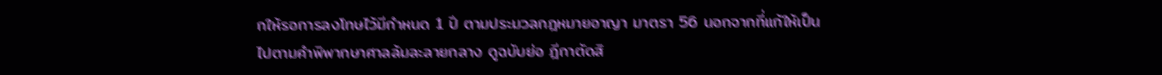กให้รอการลงโทษไว้มีกำหนด 1 ปี ตามประมวลกฎหมายอาญา มาตรา 56 นอกจากที่แก้ให้เป็นไปตามคำพิพากษาศาลล้มละลายกลาง ดูฉบับย่อ ฎีกาตัดสิ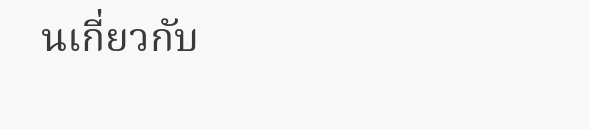นเกี่ยวกับ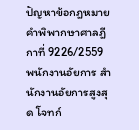ปัญหาข้อกฎหมาย คำพิพากษาศาลฎีกาที่ 9226/2559 พนักงานอัยการ สำนักงานอัยการสูงสุด โจทก์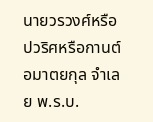นายวรวงศ์หรือปวริศหรือกานต์ อมาตยกุล จำเลย พ.ร.บ.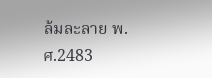ล้มละลาย พ.ศ.2483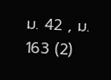ม. 42 , ม. 163 (2)